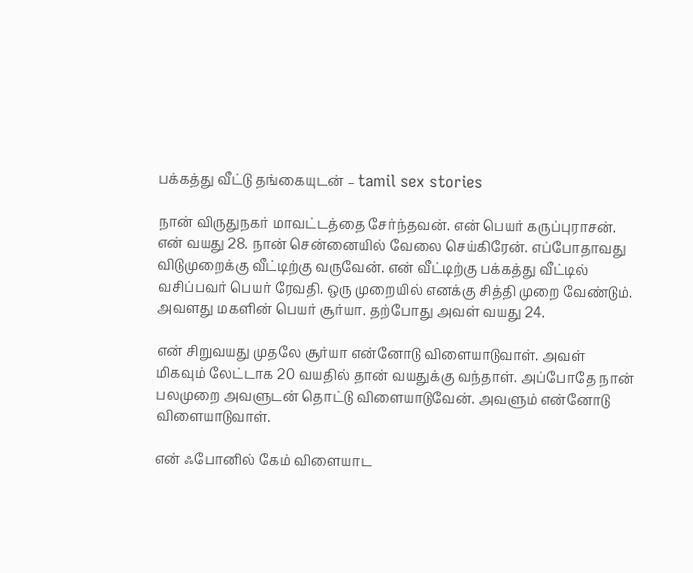பக்கத்து வீட்டு தங்கையுடன் – tamil sex stories

நான் விருதுநகர் மாவட்டத்தை சேர்ந்தவன். என் பெயர் கருப்புராசன். என் வயது 28. நான் சென்னையில் வேலை செய்கிரேன். எப்போதாவது விடுமுறைக்கு வீட்டிற்கு வருவேன். என் வீட்டிற்கு பக்கத்து வீட்டில் வசிப்பவர் பெயர் ரேவதி. ஒரு முறையில் எனக்கு சித்தி முறை வேண்டும். அவளது மகளின் பெயர் சூர்யா. தற்போது அவள் வயது 24.

என் சிறுவயது முதலே சூர்யா என்னோடு விளையாடுவாள். அவள் மிகவும் லேட்டாக 20 வயதில் தான் வயதுக்கு வந்தாள். அப்போதே நான் பலமுறை அவளுடன் தொட்டு விளையாடுவேன். அவளும் என்னோடு விளையாடுவாள்.

என் ஃபோனில் கேம் விளையாட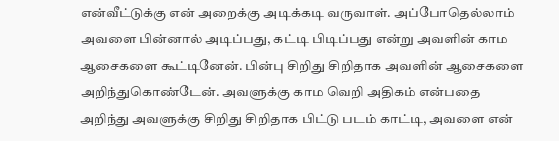என்வீட்டுக்கு என் அறைக்கு அடிக்கடி வருவாள். அப்போதெல்லாம் அவளை பின்னால் அடிப்பது, கட்டி பிடிப்பது என்று அவளின் காம ஆசைகளை கூட்டினேன். பின்பு சிறிது சிறிதாக அவளின் ஆசைகளை அறிந்துகொண்டேன். அவளுக்கு காம வெறி அதிகம் என்பதை அறிந்து அவளுக்கு சிறிது சிறிதாக பிட்டு படம் காட்டி, அவளை என்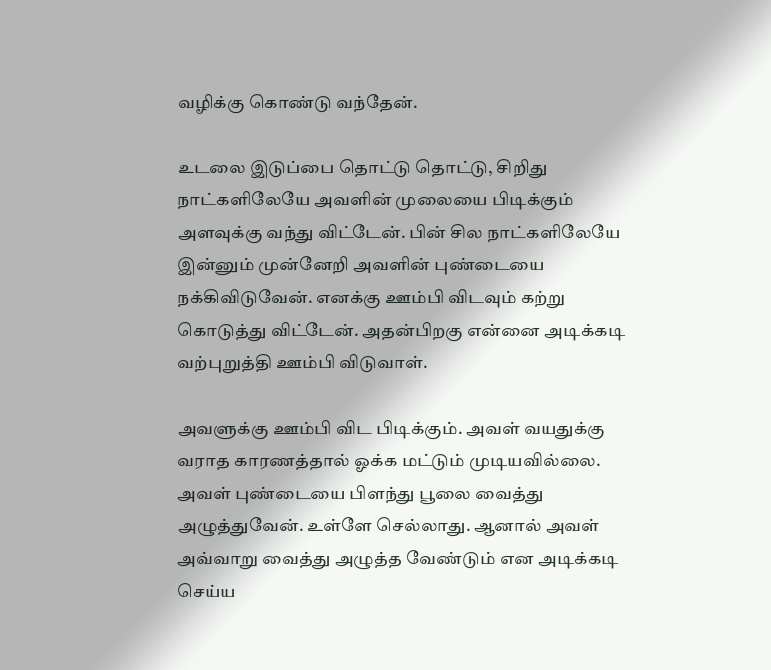வழிக்கு கொண்டு வந்தேன்.

உடலை இடுப்பை தொட்டு தொட்டு, சிறிது நாட்களிலேயே அவளின் முலையை பிடிக்கும் அளவுக்கு வந்து விட்டேன். பின் சில நாட்களிலேயே இன்னும் முன்னேறி அவளின் புண்டையை நக்கிவிடுவேன். எனக்கு ஊம்பி விடவும் கற்று கொடுத்து விட்டேன். அதன்பிறகு என்னை அடிக்கடி வற்புறுத்தி ஊம்பி விடுவாள்.

அவளுக்கு ஊம்பி விட பிடிக்கும். அவள் வயதுக்கு வராத காரணத்தால் ஓக்க மட்டும் முடியவில்லை. அவள் புண்டையை பிளந்து பூலை வைத்து அழுத்துவேன். உள்ளே செல்லாது. ஆனால் அவள் அவ்வாறு வைத்து அழுத்த வேண்டும் என அடிக்கடி செய்ய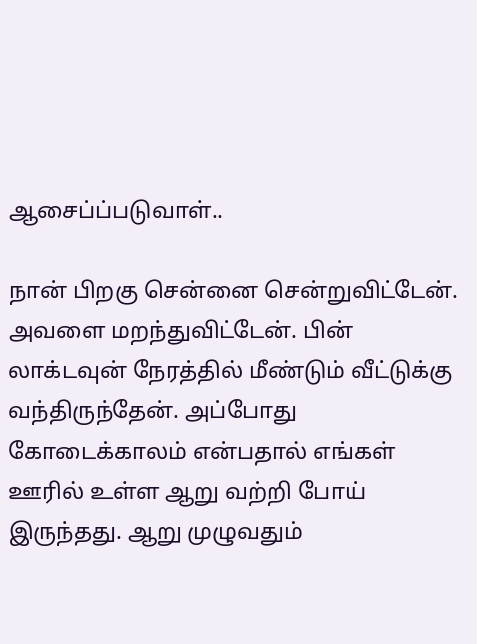ஆசைப்ப்படுவாள்..

நான் பிறகு சென்னை சென்றுவிட்டேன். அவளை மறந்துவிட்டேன். பின் லாக்டவுன் நேரத்தில் மீண்டும் வீட்டுக்கு வந்திருந்தேன். அப்போது கோடைக்காலம் என்பதால் எங்கள் ஊரில் உள்ள ஆறு வற்றி போய் இருந்தது. ஆறு முழுவதும்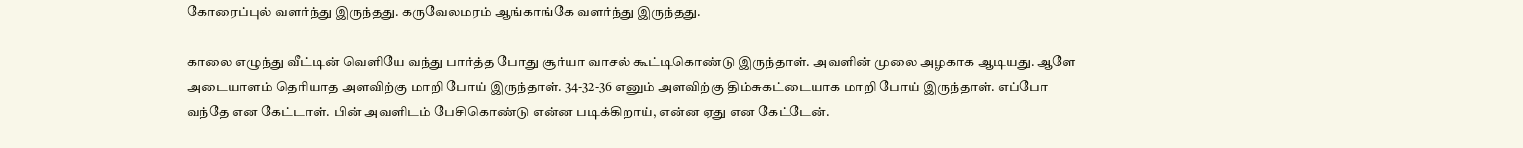கோரைப்புல் வளர்ந்து இருந்தது. கருவேலமரம் ஆங்காங்கே வளர்ந்து இருந்தது.

காலை எழுந்து வீட்டின் வெளியே வந்து பார்த்த போது சூர்யா வாசல் கூட்டிகொண்டு இருந்தாள். அவளின் முலை அழகாக ஆடியது. ஆளே அடையாளம் தெரியாத அளவிற்கு மாறி போய் இருந்தாள். 34-32-36 எனும் அளவிற்கு திம்சுகட்டையாக மாறி போய் இருந்தாள். எப்போ வந்தே என கேட்டாள். பின் அவளிடம் பேசிகொண்டு என்ன படிக்கிறாய், என்ன ஏது என கேட்டேன்.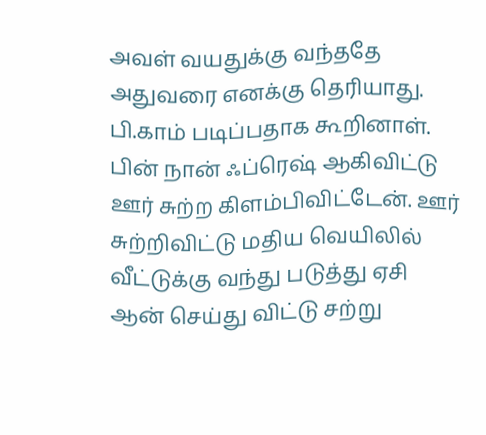அவள் வயதுக்கு வந்ததே அதுவரை எனக்கு தெரியாது. பி.காம் படிப்பதாக கூறினாள். பின் நான் ஃப்ரெஷ் ஆகிவிட்டு ஊர் சுற்ற கிளம்பிவிட்டேன். ஊர் சுற்றிவிட்டு மதிய வெயிலில் வீட்டுக்கு வந்து படுத்து ஏசி ஆன் செய்து விட்டு சற்று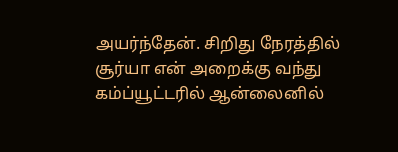அயர்ந்தேன். சிறிது நேரத்தில் சூர்யா என் அறைக்கு வந்து கம்ப்யூட்டரில் ஆன்லைனில்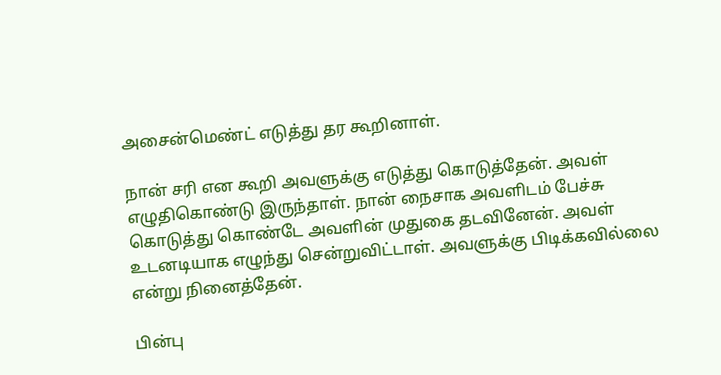அசைன்மெண்ட் எடுத்து தர கூறினாள்.

நான் சரி என கூறி அவளுக்கு எடுத்து கொடுத்தேன். அவள் எழுதிகொண்டு இருந்தாள். நான் நைசாக அவளிடம் பேச்சு கொடுத்து கொண்டே அவளின் முதுகை தடவினேன். அவள் உடனடியாக எழுந்து சென்றுவிட்டாள். அவளுக்கு பிடிக்கவில்லை என்று நினைத்தேன்.

பின்பு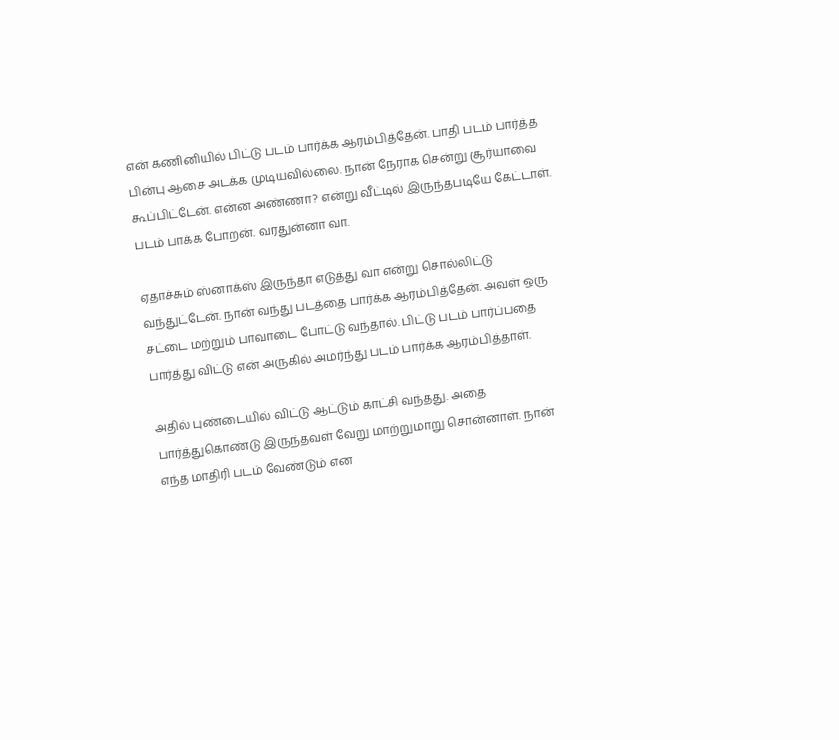என் கணினியில் பிட்டு படம் பார்க்க ஆரம்பித்தேன். பாதி படம் பார்த்த பின்பு ஆசை அடக்க முடியவில்லை. நான் நேராக சென்று சூர்யாவை கூப்பிட்டேன். என்ன அண்ணா? என்று வீட்டில் இருந்தபடியே கேட்டாள். படம் பாக்க போறன். வரதுன்னா வா.

ஏதாச்சும் ஸ்னாக்ஸ் இருந்தா எடுத்து வா என்று சொல்லிட்டு வந்துட்டேன். நான் வந்து படத்தை பார்க்க ஆரம்பித்தேன். அவள் ஒரு சட்டை மற்றும் பாவாடை போட்டு வந்தால். பிட்டு படம் பார்ப்பதை பார்த்து விட்டு என் அருகில் அமர்ந்து படம் பார்க்க ஆரம்பித்தாள்.

அதில் புண்டையில் விட்டு ஆட்டும் காட்சி வந்தது. அதை பார்த்துகொண்டு இருந்தவள் வேறு மாற்றுமாறு சொன்னாள். நான் எந்த மாதிரி படம் வேண்டும் என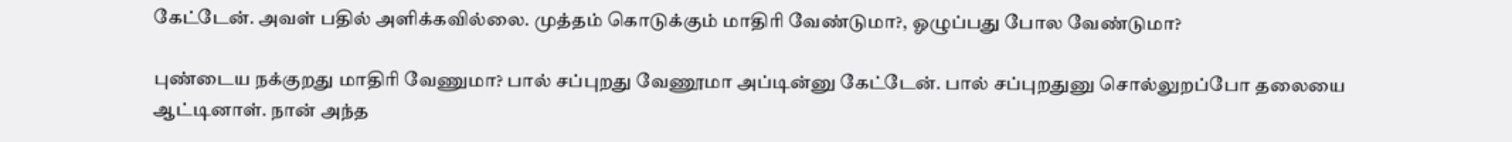கேட்டேன். அவள் பதில் அளிக்கவில்லை. முத்தம் கொடுக்கும் மாதிரி வேண்டுமா?, ஓழுப்பது போல வேண்டுமா?

புண்டைய நக்குறது மாதிரி வேணுமா? பால் சப்புறது வேணூமா அப்டின்னு கேட்டேன். பால் சப்புறதுனு சொல்லுறப்போ தலையை ஆட்டினாள். நான் அந்த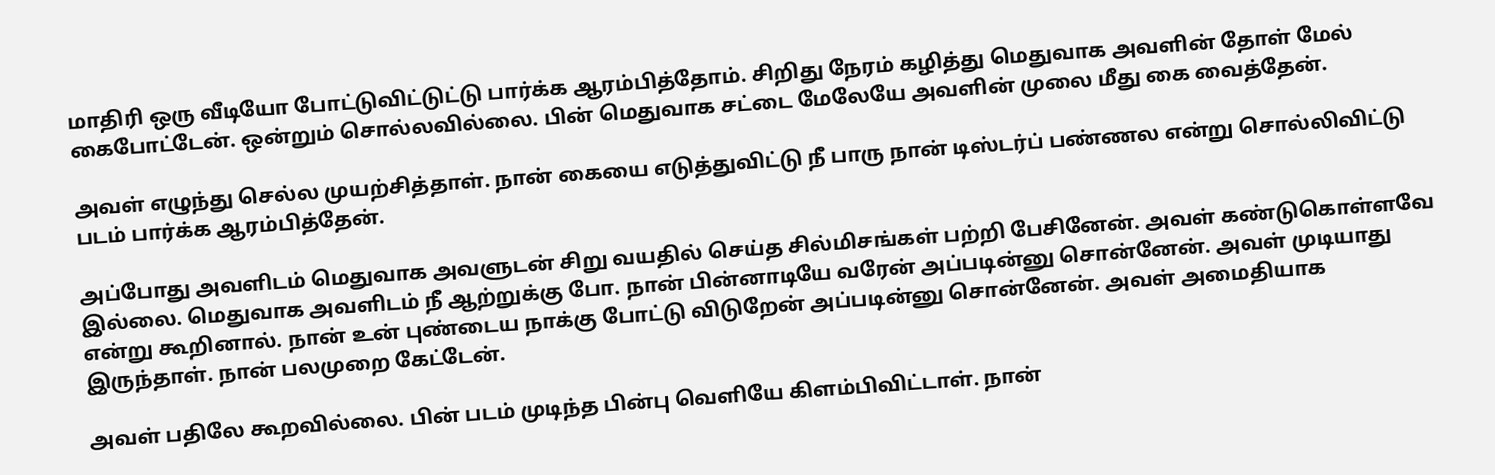மாதிரி ஒரு வீடியோ போட்டுவிட்டுட்டு பார்க்க ஆரம்பித்தோம். சிறிது நேரம் கழித்து மெதுவாக அவளின் தோள் மேல் கைபோட்டேன். ஒன்றும் சொல்லவில்லை. பின் மெதுவாக சட்டை மேலேயே அவளின் முலை மீது கை வைத்தேன்.

அவள் எழுந்து செல்ல முயற்சித்தாள். நான் கையை எடுத்துவிட்டு நீ பாரு நான் டிஸ்டர்ப் பண்ணல என்று சொல்லிவிட்டு படம் பார்க்க ஆரம்பித்தேன்.

அப்போது அவளிடம் மெதுவாக அவளுடன் சிறு வயதில் செய்த சில்மிசங்கள் பற்றி பேசினேன். அவள் கண்டுகொள்ளவே இல்லை. மெதுவாக அவளிடம் நீ ஆற்றுக்கு போ. நான் பின்னாடியே வரேன் அப்படின்னு சொன்னேன். அவள் முடியாது என்று கூறினால். நான் உன் புண்டைய நாக்கு போட்டு விடுறேன் அப்படின்னு சொன்னேன். அவள் அமைதியாக இருந்தாள். நான் பலமுறை கேட்டேன்.

அவள் பதிலே கூறவில்லை. பின் படம் முடிந்த பின்பு வெளியே கிளம்பிவிட்டாள். நான்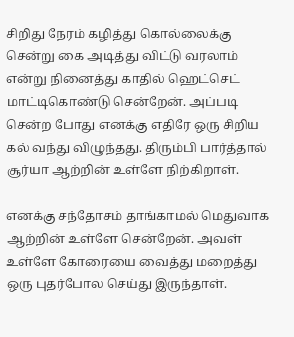சிறிது நேரம் கழித்து கொல்லைக்கு சென்று கை அடித்து விட்டு வரலாம் என்று நினைத்து காதில் ஹெட்செட் மாட்டிகொண்டு சென்றேன். அப்படி சென்ற போது எனக்கு எதிரே ஒரு சிறிய கல் வந்து விழுந்தது. திரும்பி பார்த்தால் சூர்யா ஆற்றின் உள்ளே நிற்கிறாள்.

எனக்கு சந்தோசம் தாங்காமல் மெதுவாக ஆற்றின் உள்ளே சென்றேன். அவள் உள்ளே கோரையை வைத்து மறைத்து ஒரு புதர்போல செய்து இருந்தாள்.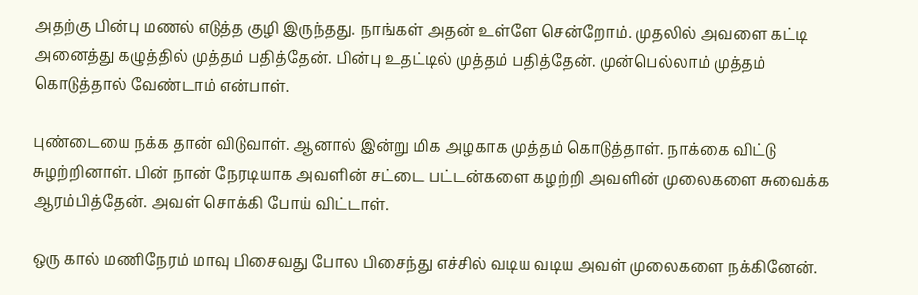அதற்கு பின்பு மணல் எடுத்த குழி இருந்தது. நாங்கள் அதன் உள்ளே சென்றோம். முதலில் அவளை கட்டி அனைத்து கழுத்தில் முத்தம் பதித்தேன். பின்பு உதட்டில் முத்தம் பதித்தேன். முன்பெல்லாம் முத்தம் கொடுத்தால் வேண்டாம் என்பாள்.

புண்டையை நக்க தான் விடுவாள். ஆனால் இன்று மிக அழகாக முத்தம் கொடுத்தாள். நாக்கை விட்டு சுழற்றினாள். பின் நான் நேரடியாக அவளின் சட்டை பட்டன்களை கழற்றி அவளின் முலைகளை சுவைக்க ஆரம்பித்தேன். அவள் சொக்கி போய் விட்டாள்.

ஒரு கால் மணிநேரம் மாவு பிசைவது போல பிசைந்து எச்சில் வடிய வடிய அவள் முலைகளை நக்கினேன்.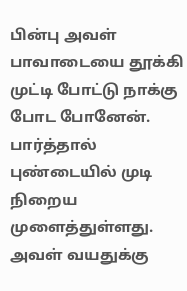பின்பு அவள் பாவாடையை தூக்கி முட்டி போட்டு நாக்கு போட போனேன். பார்த்தால் புண்டையில் முடி நிறைய முளைத்துள்ளது. அவள் வயதுக்கு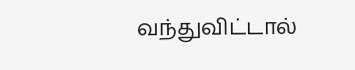வந்துவிட்டால்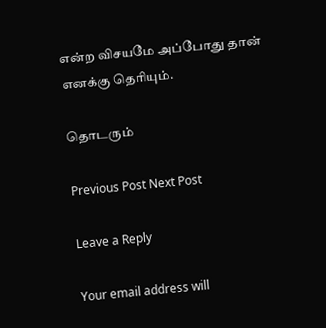என்ற விசயமே அப்போது தான் எனக்கு தெரியும்.

தொடரும்

Previous Post Next Post

Leave a Reply

Your email address will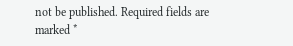not be published. Required fields are marked *